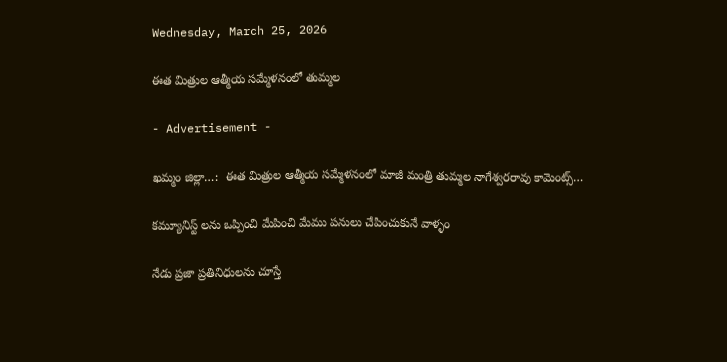Wednesday, March 25, 2026

ఈత మిత్రుల ఆత్మీయ సమ్మేళనంలో తుమ్మల

- Advertisement -

ఖమ్మం జిల్లా…:  ఈత మిత్రుల ఆత్మీయ సమ్మేళనంలో మాజీ మంత్రి తుమ్మల నాగేశ్వరరావు కామెంట్స్…

కమ్యూనిస్ట్ లను ఒప్పించి మేపించి మేము పనులు చేపించుకునే వాళ్ళం

నేడు ప్రజా ప్రతినిధులను చూస్తే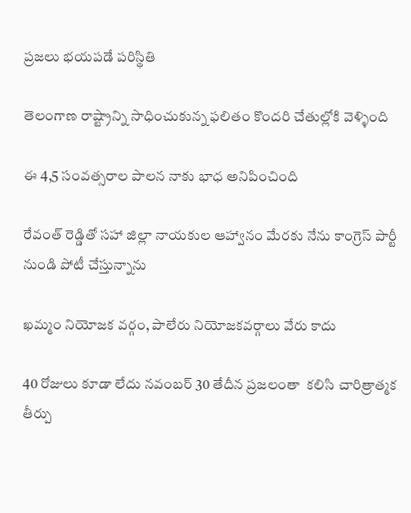ప్రజలు భయపడే పరిస్థితి

తెలంగాణ రాష్ట్రాన్ని సాధించుకున్న ఫలితం కొందరి చేతుల్లోకి వెళ్ళింది

ఈ 4,5 సంవత్సరాల పాలన నాకు భాధ అనిపించింది

రేవంత్ రెడ్డితో సహా జిల్లా నాయకుల ఆహ్వానం మేరకు నేను కాంగ్రెస్ పార్టీ నుండి పోటీ చేస్తున్నాను

ఖమ్మం నియోజక వర్గం, పాలేరు నియోజకవర్గాలు వేరు కాదు

40 రోజులు కూడా లేదు నవంబర్ 30 తేదీన ప్రజలంతా  కలిసి చారిత్రాత్మక తీర్పు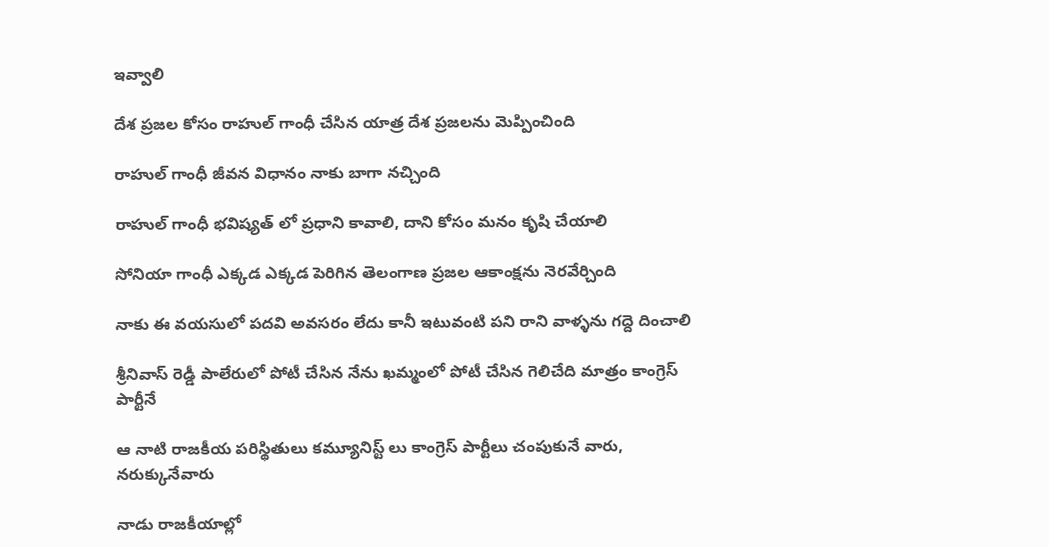ఇవ్వాలి

దేశ ప్రజల కోసం రాహుల్ గాంధీ చేసిన యాత్ర దేశ ప్రజలను మెప్పించింది

రాహుల్ గాంధీ జీవన విధానం నాకు బాగా నచ్చింది

రాహుల్ గాంధీ భవిష్యత్ లో ప్రధాని కావాలి, దాని కోసం మనం కృషి చేయాలి

సోనియా గాంధీ ఎక్కడ ఎక్కడ పెరిగిన తెలంగాణ ప్రజల ఆకాంక్షను నెరవేర్చింది

నాకు ఈ వయసులో పదవి అవసరం లేదు కానీ ఇటువంటి పని రాని వాళ్ళను గద్దె దించాలి

శ్రీనివాస్ రెడ్డీ పాలేరులో పోటీ చేసిన నేను ఖమ్మంలో పోటీ చేసిన గెలిచేది మాత్రం కాంగ్రెస్ పార్టీనే

ఆ నాటి రాజకీయ పరిస్థితులు కమ్యూనిస్ట్ లు కాంగ్రెస్ పార్టీలు చంపుకునే వారు, నరుక్కునేవారు

నాడు రాజకీయాల్లో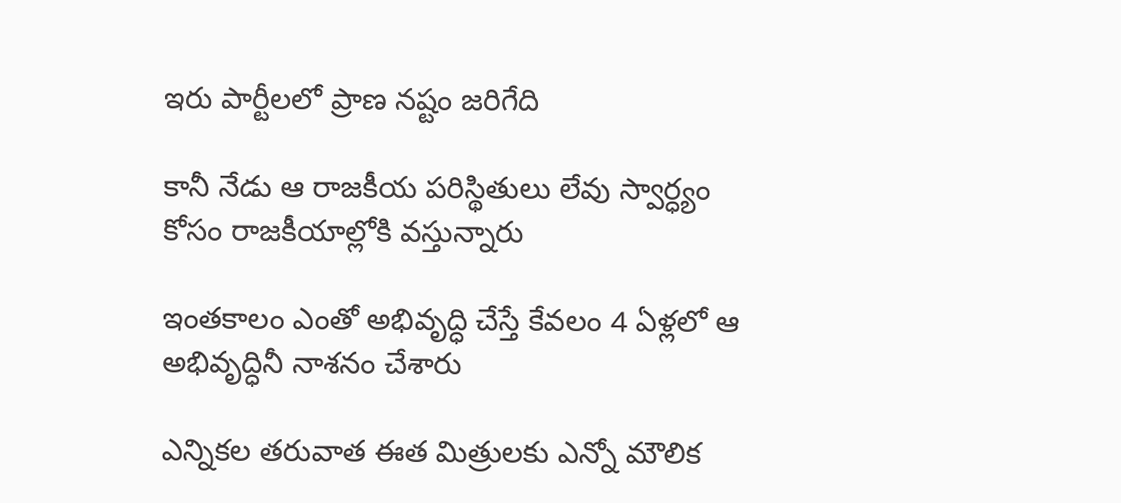ఇరు పార్టీలలో ప్రాణ నష్టం జరిగేది

కానీ నేడు ఆ రాజకీయ పరిస్థితులు లేవు స్వార్ధ్యం కోసం రాజకీయాల్లోకి వస్తున్నారు

ఇంతకాలం ఎంతో అభివృద్ధి చేస్తే కేవలం 4 ఏళ్లలో ఆ అభివృద్ధినీ నాశనం చేశారు

ఎన్నికల తరువాత ఈత మిత్రులకు ఎన్నో మౌలిక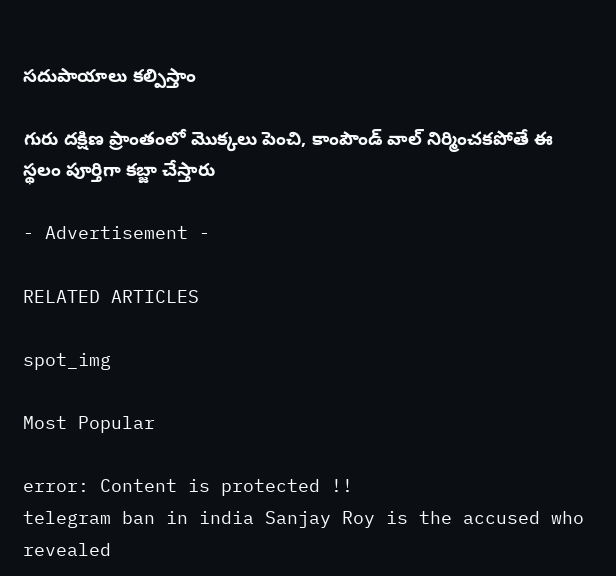సదుపాయాలు కల్పిస్తాం

గురు దక్షిణ ప్రాంతంలో మొక్కలు పెంచి, కాంపౌండ్ వాల్ నిర్మించకపోతే ఈ స్థలం పూర్తిగా కబ్జా చేస్తారు

- Advertisement -

RELATED ARTICLES

spot_img

Most Popular

error: Content is protected !!
telegram ban in india Sanjay Roy is the accused who revealed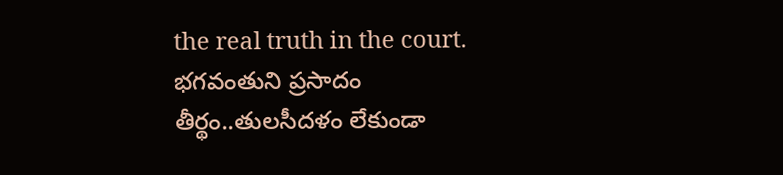the real truth in the court. భగవంతుని ప్రసాదం తీర్థం..తులసీదళం లేకుండా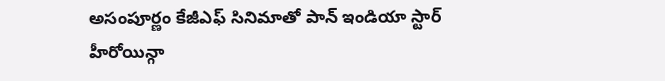అసంపూర్ణం కేజీఎఫ్ సినిమాతో పాన్ ఇండియా స్టార్ హీరోయిన్గా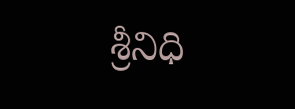శ్రీనిధి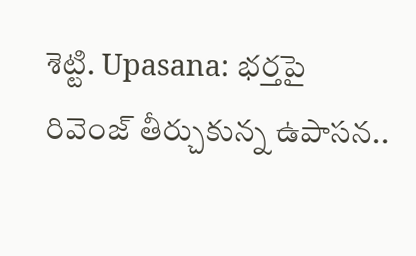శెట్టి. Upasana: భర్తపై రివెంజ్ తీర్చుకున్న ఉపాసన..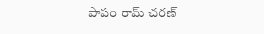పాపం రామ్ చరణ్